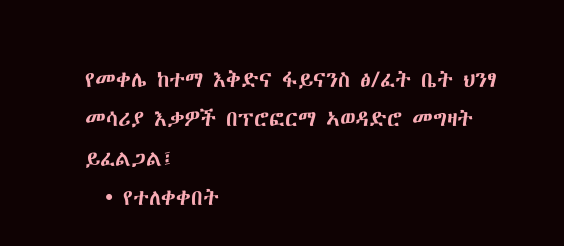የመቀሌ ከተማ እቅድና ፋይናንስ ፅ/ፈት ቤት ህንፃ መሳሪያ እቃዎች በፕሮፎርማ ኣወዳድሮ መግዛት ይፈልጋል፤
  • የተለቀቀበት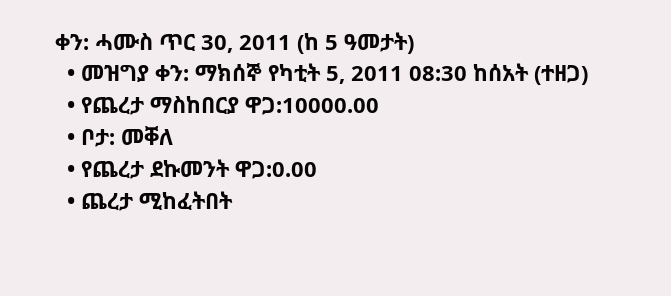ቀን: ሓሙስ ጥር 30, 2011 (ከ 5 ዓመታት)
  • መዝግያ ቀን: ማክሰኞ የካቲት 5, 2011 08:30 ከሰአት (ተዘጋ)
  • የጨረታ ማስከበርያ ዋጋ:10000.00
  • ቦታ: መቐለ
  • የጨረታ ደኩመንት ዋጋ:0.00
  • ጨረታ ሚከፈትበት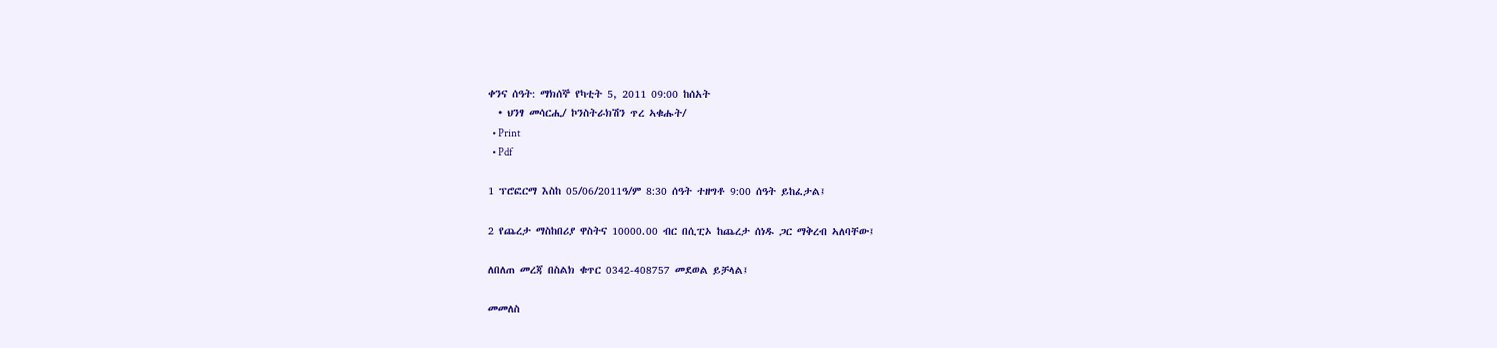ቀንና ሰዓት: ማክሰኞ የካቲት 5, 2011 09:00 ከሰአት
  • ህንፃ መሳርሒ/ ኮንስትራክሽን ጥረ ኣቁሑት/
  • Print
  • Pdf

1 ፕሮፎርማ እስከ 05/06/2011ዓ/ም 8:30 ሰዓት ተዘግቶ 9:00 ሰዓት ይከፈታል፤

2 የጨረታ ማስከበሪያ ዋስትና 10000.00 ብር በሲፒኦ ከጨረታ ሰነዱ ጋር ማቅረብ ኣለባቸው፤

ለበለጠ መረጃ በስልክ ቁጥር 0342-408757 መደወል ይቻላል፤

መመለስ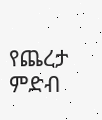የጨረታ ምድብ